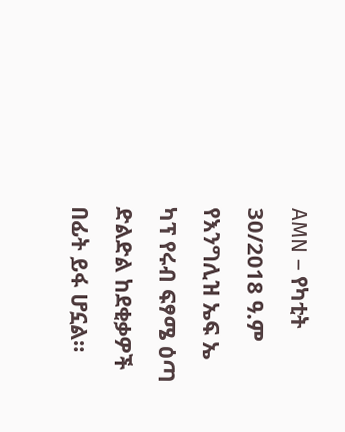AMN – የካቲት 30/2018 ዓ.ም
የእንግሊዝ ኤፍ ኤ ካፕ የሩብ ፍፃሜ ዕጣ ድልድል ከደቂቃዎች በፊት ይፋ ሆኗል።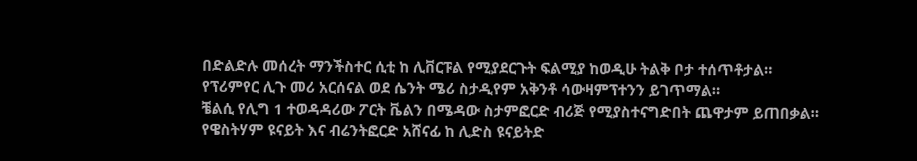በድልድሉ መሰረት ማንችስተር ሲቲ ከ ሊቨርፑል የሚያደርጉት ፍልሚያ ከወዲሁ ትልቅ ቦታ ተሰጥቶታል።
የፕሪምየር ሊጉ መሪ አርሰናል ወደ ሴንት ሜሪ ስታዲየም አቅንቶ ሳውዛምፕተንን ይገጥማል።
ቼልሲ የሊግ 1 ተወዳዳሪው ፖርት ቬልን በሜዳው ስታምፎርድ ብሪጅ የሚያስተናግድበት ጨዋታም ይጠበቃል።
የዌስትሃም ዩናይት እና ብሬንትፎርድ አሸናፊ ከ ሊድስ ዩናይትድ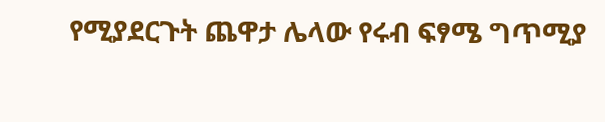የሚያደርጉት ጨዋታ ሌላው የሩብ ፍፃሜ ግጥሚያ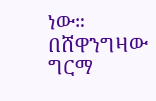ነው።
በሸዋንግዛው ግርማ